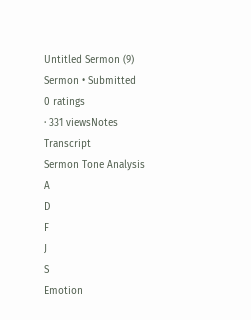Untitled Sermon (9)
Sermon • Submitted
0 ratings
· 331 viewsNotes
Transcript
Sermon Tone Analysis
A
D
F
J
S
Emotion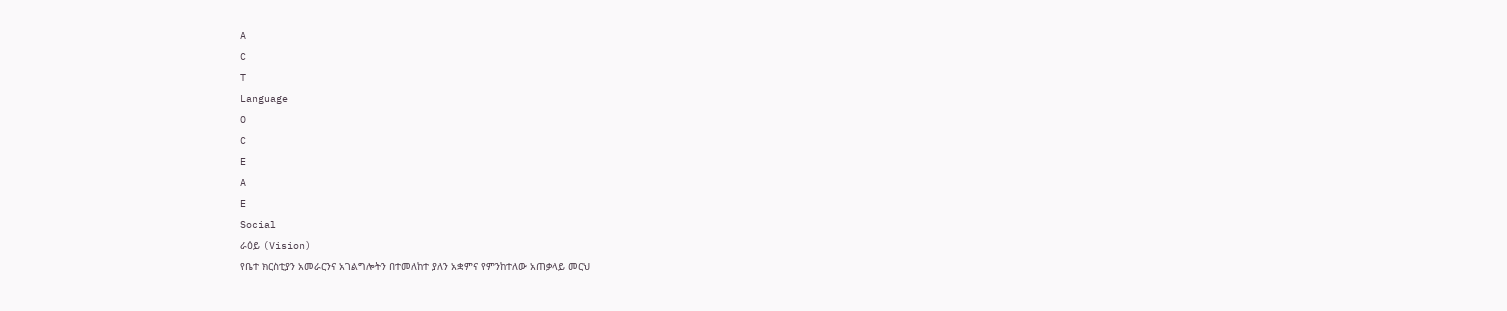A
C
T
Language
O
C
E
A
E
Social
ራዕይ (Vision)
የቤተ ክርስቲያን አመራርንና አገልግሎትን በተመለከተ ያለን አቋምና የምንከተለው አጠቃላይ መርህ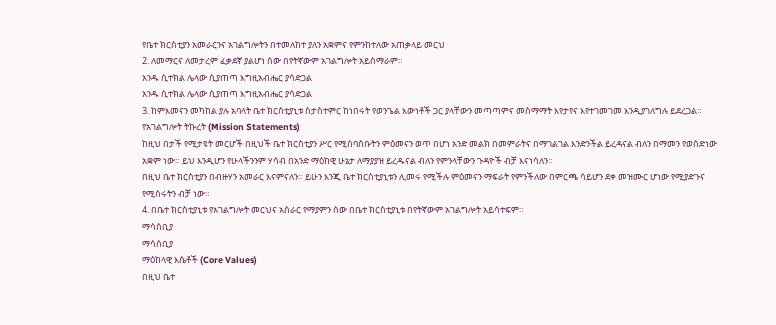የቤተ ክርስቲያን አመራርንና አገልግሎትን በተመለከተ ያለን አቋምና የምንከተለው አጠቃላይ መርህ
2. ለመማርና ለመታረም ፈቃደኛ ያልሆነ ሰው በየትኛውም አገልግሎት አይሰማራም።
አንዱ ሲተክል ሌላው ሲያጠጣ እግዚአብሔር ያሳድጋል
አንዱ ሲተክል ሌላው ሲያጠጣ እግዚአብሔር ያሳድጋል
3. ከምእመናን መካከል ያሉ አባላት ቤተ ክርስቲያኒቱ ስታስተምር ከነበሩት የወንጌል እውነቶች ጋር ያላቸውን መጣጣምና መስማማት እየታየና እየተገመገመ እንዲያገለግሉ ይደረጋል።
የአገልግሎት ትኩረት (Mission Statements)
ከዚህ በታች የሚታዩት መርሆች በዚህች ቤተ ክርስቲያን ሥር የሚሰባሰቡትን ምዕመናን ወጥ በሆነ አንድ መልክ በመምራትና በማገልገል እንድንችል ይረዳናል ብለን በማመን የወሰድነው አቋም ነው። ይህ እንዲሆን የሁላችንንም ሃሳብ በአንድ ማዕከዊ ሁኔታ ለማያያዝ ይረዱናል ብለን የምንላቸውን ጉዳዮች ብቻ እናነሳለን።
በዚህ ቤተ ክርስቲያን በብዙሃን አመራር እናምናለን። ይሁን እንጂ ቤተ ክርስቲያኒቱን ሊመሩ የሚችሉ ምዕመናን ማፍራት የምንችለው በምርጫ ሳይሆን ደቀ መዝሙር ሆነው የሚያድጉና የሚሰሩትን ብቻ ነው።
4. በቤተ ክርስቲያኒቱ የአገልግሎት መርህና አሰራር የማያምን ሰው በቤተ ክርስቲያኒቱ በየትኛውም አገልግሎት አይሳተፍም።
ማሳሰቢያ
ማሳሰቢያ
ማዕከላዊ እሴቶች (Core Values)
በዚህ ቤተ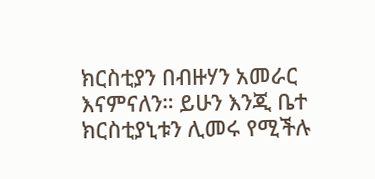ክርስቲያን በብዙሃን አመራር እናምናለን። ይሁን እንጂ ቤተ ክርስቲያኒቱን ሊመሩ የሚችሉ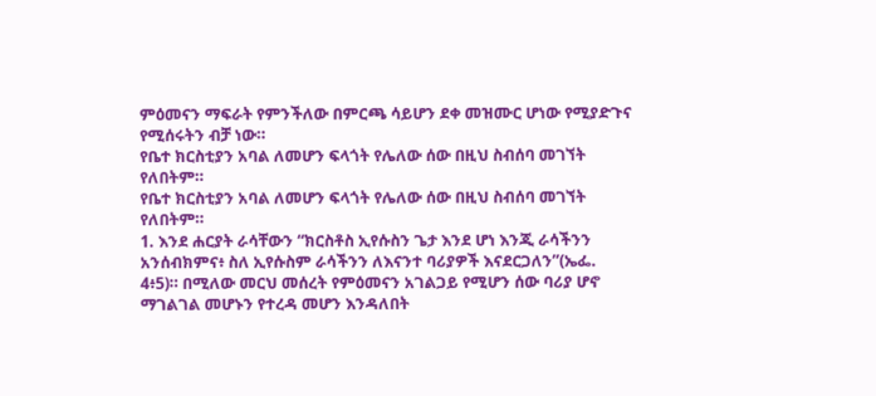ምዕመናን ማፍራት የምንችለው በምርጫ ሳይሆን ደቀ መዝሙር ሆነው የሚያድጉና የሚሰሩትን ብቻ ነው።
የቤተ ክርስቲያን አባል ለመሆን ፍላጎት የሌለው ሰው በዚህ ስብሰባ መገኘት የለበትም።
የቤተ ክርስቲያን አባል ለመሆን ፍላጎት የሌለው ሰው በዚህ ስብሰባ መገኘት የለበትም።
1. እንደ ሐርያት ራሳቸውን “ክርስቶስ ኢየሱስን ጌታ እንደ ሆነ እንጂ ራሳችንን አንሰብክምና፥ ስለ ኢየሱስም ራሳችንን ለእናንተ ባሪያዎች እናደርጋለን”(ኤፌ. 4፥5)። በሚለው መርህ መሰረት የምዕመናን አገልጋይ የሚሆን ሰው ባሪያ ሆኖ ማገልገል መሆኑን የተረዳ መሆን እንዳለበት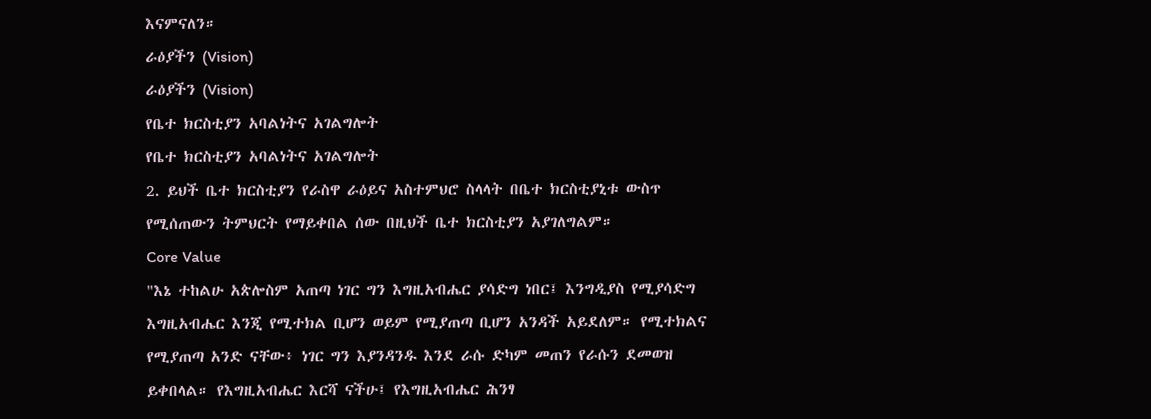እናምናለን።
ራዕያችን (Vision)
ራዕያችን (Vision)
የቤተ ክርስቲያን አባልነትና አገልግሎት
የቤተ ክርስቲያን አባልነትና አገልግሎት
2. ይህች ቤተ ክርስቲያን የራስዋ ራዕይና አስተምህሮ ስላላት በቤተ ክርስቲያኒቱ ውስጥ የሚሰጠውን ትምህርት የማይቀበል ሰው በዚህች ቤተ ክርስቲያን አያገለግልም።
Core Value
"እኔ ተከልሁ አጵሎስም አጠጣ ነገር ግን እግዚአብሔር ያሳድግ ነበር፤ እንግዲያስ የሚያሳድግ እግዚአብሔር እንጂ የሚተክል ቢሆን ወይም የሚያጠጣ ቢሆን አንዳች አይደለም። የሚተክልና የሚያጠጣ አንድ ናቸው፥ ነገር ግን እያንዳንዱ እንደ ራሱ ድካም መጠን የራሱን ደመወዝ ይቀበላል። የእግዚአብሔር እርሻ ናችሁ፤ የእግዚአብሔር ሕንፃ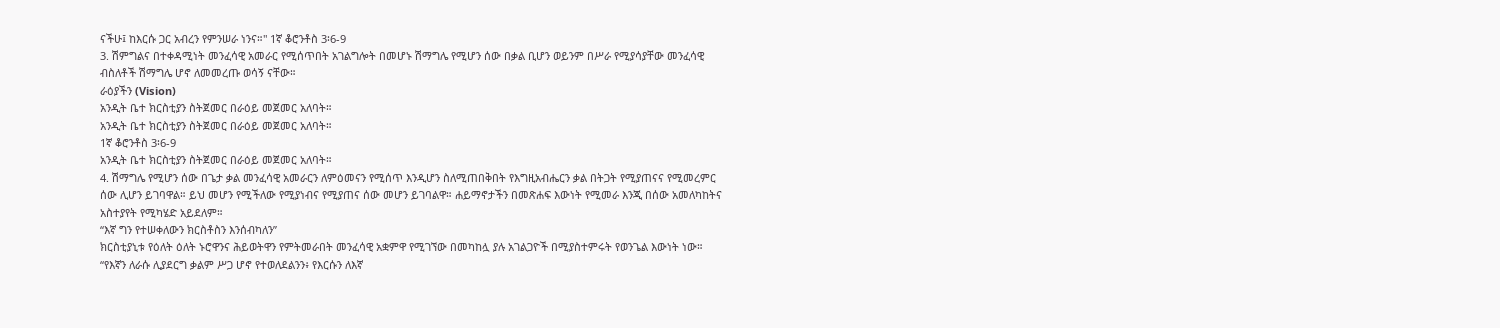ናችሁ፤ ከእርሱ ጋር አብረን የምንሠራ ነንና።" 1ኛ ቆሮንቶስ 3፡6-9
3. ሽምግልና በተቀዳሚነት መንፈሳዊ አመራር የሚሰጥበት አገልግሎት በመሆኑ ሽማግሌ የሚሆን ሰው በቃል ቢሆን ወይንም በሥራ የሚያሳያቸው መንፈሳዊ ብስለቶች ሽማግሌ ሆኖ ለመመረጡ ወሳኝ ናቸው።
ራዕያችን (Vision)
አንዲት ቤተ ክርስቲያን ስትጀመር በራዕይ መጀመር አለባት።
አንዲት ቤተ ክርስቲያን ስትጀመር በራዕይ መጀመር አለባት።
1ኛ ቆሮንቶስ 3፡6-9
አንዲት ቤተ ክርስቲያን ስትጀመር በራዕይ መጀመር አለባት።
4. ሽማግሌ የሚሆን ሰው በጌታ ቃል መንፈሳዊ አመራርን ለምዕመናን የሚሰጥ እንዲሆን ስለሚጠበቅበት የእግዚአብሔርን ቃል በትጋት የሚያጠናና የሚመረምር ሰው ሊሆን ይገባዋል። ይህ መሆን የሚችለው የሚያነብና የሚያጠና ሰው መሆን ይገባልዋ። ሐይማኖታችን በመጽሐፍ እውነት የሚመራ እንጂ በሰው አመለካከትና አስተያየት የሚካሄድ አይደለም።
“እኛ ግን የተሠቀለውን ክርስቶስን እንሰብካለን”
ክርስቲያኒቱ የዕለት ዕለት ኑሮዋንና ሕይወትዋን የምትመራበት መንፈሳዊ አቋምዋ የሚገኘው በመካከሏ ያሉ አገልጋዮች በሚያስተምሩት የወንጌል እውነት ነው።
“የእኛን ለራሱ ሊያደርግ ቃልም ሥጋ ሆኖ የተወለደልንን፥ የእርሱን ለእኛ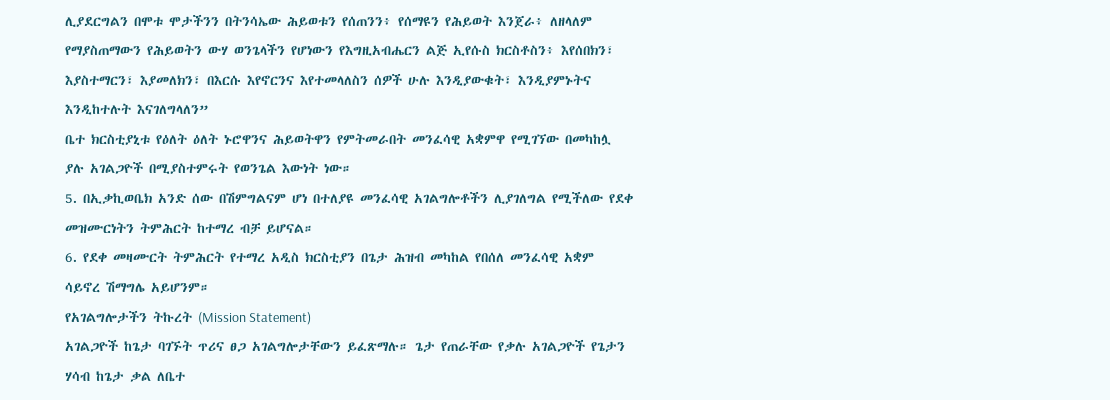ሊያደርግልን በሞቱ ሞታችንን በትንሳኤው ሕይወቱን የሰጠንን፥ የሰማዩን የሕይወት እንጀራ፥ ለዘላለም የማያስጠማውን የሕይወትን ውሃ ወንጌላችን የሆነውን የእግዚአብሔርን ልጅ ኢየሱስ ክርስቶስን፥ እየሰበክን፣ እያስተማርን፣ እያመለክን፣ በእርሱ እየኖርንና እየተመላለስን ሰዎች ሁሉ እንዲያውቁት፣ እንዲያምኑትና እንዲከተሉት እናገለግላለን”
ቤተ ክርስቲያኒቱ የዕለት ዕለት ኑሮዋንና ሕይወትዋን የምትመራበት መንፈሳዊ አቋምዋ የሚገኘው በመካከሏ ያሉ አገልጋዮች በሚያስተምሩት የወንጌል እውነት ነው።
5. በኢቃኪወቤክ አንድ ሰው በሽምግልናም ሆነ በተለያዩ መንፈሳዊ አገልግሎቶችን ሊያገለግል የሚችለው የደቀ መዝሙርነትን ትምሕርት ከተማረ ብቻ ይሆናል።
6. የደቀ መዛሙርት ትምሕርት የተማረ አዲስ ክርስቲያን በጌታ ሕዝብ መካከል የበሰለ መንፈሳዊ አቋም ሳይኖረ ሽማግሌ አይሆንም።
የአገልግሎታችን ትኩረት (Mission Statement)
አገልጋዮች ከጌታ ባገኙት ጥሪና ፀጋ አገልግሎታቸውን ይፈጽማሉ። ጌታ የጠራቸው የቃሉ አገልጋዮች የጌታን ሃሳብ ከጌታ ቃል ለቤተ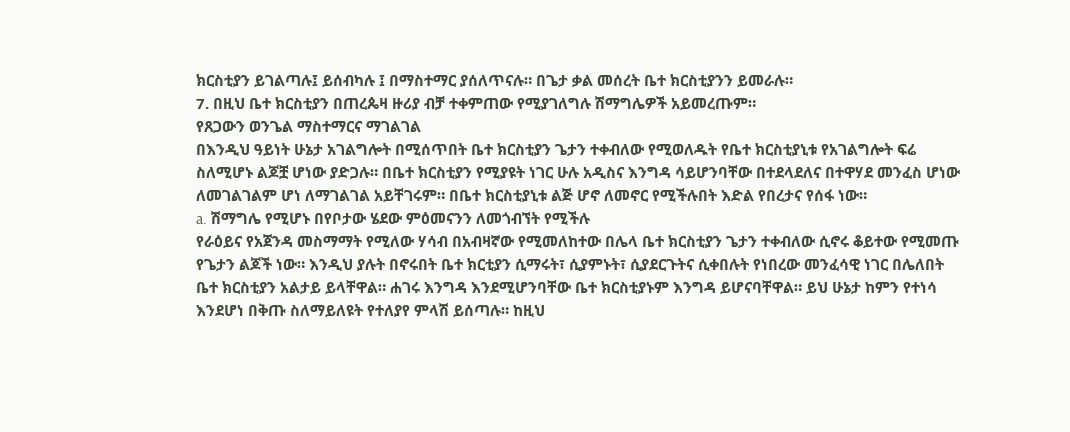ክርስቲያን ይገልጣሉ፤ ይሰብካሉ ፤ በማስተማር ያሰለጥናሉ። በጌታ ቃል መሰረት ቤተ ክርስቲያንን ይመራሉ።
7. በዚህ ቤተ ክርስቲያን በጠረጴዛ ዙሪያ ብቻ ተቀምጠው የሚያገለግሉ ሽማግሌዎች አይመረጡም።
የጸጋውን ወንጌል ማስተማርና ማገልገል
በእንዲህ ዓይነት ሁኔታ አገልግሎት በሚሰጥበት ቤተ ክርስቲያን ጌታን ተቀብለው የሚወለዱት የቤተ ክርስቲያኒቱ የአገልግሎት ፍሬ ስለሚሆኑ ልጆቿ ሆነው ያድጋሉ። በቤተ ክርስቲያን የሚያዩት ነገር ሁሉ አዲስና እንግዳ ሳይሆንባቸው በተደላደለና በተዋሃደ መንፈስ ሆነው ለመገልገልም ሆነ ለማገልገል አይቸገሩም። በቤተ ክርስቲያኒቱ ልጅ ሆኖ ለመኖር የሚችሉበት እድል የበረታና የሰፋ ነው።
a. ሽማግሌ የሚሆኑ በየቦታው ሄደው ምዕመናንን ለመጎብኘት የሚችሉ
የራዕይና የአጀንዳ መስማማት የሚለው ሃሳብ በአብዛኛው የሚመለከተው በሌላ ቤተ ክርስቲያን ጌታን ተቀብለው ሲኖሩ ቆይተው የሚመጡ የጌታን ልጆች ነው። እንዲህ ያሉት በኖሩበት ቤተ ክርቲያን ሲማሩት፣ ሲያምኑት፣ ሲያደርጉትና ሲቀበሉት የነበረው መንፈሳዊ ነገር በሌለበት ቤተ ክርስቲያን አልታይ ይላቸዋል። ሐገሩ እንግዳ እንደሚሆንባቸው ቤተ ክርስቲያኑም እንግዳ ይሆናባቸዋል። ይህ ሁኔታ ከምን የተነሳ እንደሆነ በቅጡ ስለማይለዩት የተለያየ ምላሽ ይሰጣሉ። ከዚህ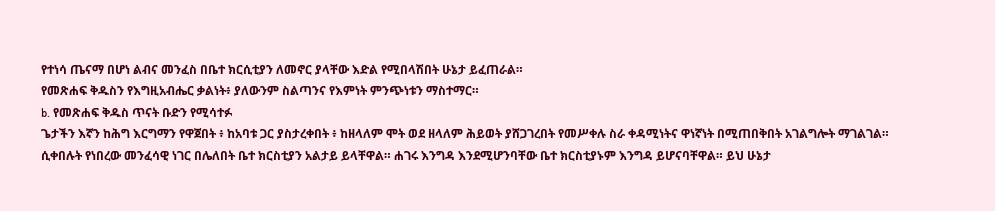የተነሳ ጤናማ በሆነ ልብና መንፈስ በቤተ ክርሲቲያን ለመኖር ያላቸው እድል የሚበላሽበት ሁኔታ ይፈጠራል።
የመጽሐፍ ቅዱስን የእግዚአብሔር ቃልነት፥ ያለውንም ስልጣንና የእምነት ምንጭነቱን ማስተማር።
b. የመጽሐፍ ቅዱስ ጥናት ቡድን የሚሳተፉ
ጌታችን እኛን ከሕግ እርግማን የዋጀበት ፥ ከአባቱ ጋር ያስታረቀበት ፥ ከዘላለም ሞት ወደ ዘላለም ሕይወት ያሸጋገረበት የመሥቀሉ ስራ ቀዳሚነትና ዋነኛነት በሚጠበቅበት አገልግሎት ማገልገል።
ሲቀበሉት የነበረው መንፈሳዊ ነገር በሌለበት ቤተ ክርስቲያን አልታይ ይላቸዋል። ሐገሩ እንግዳ እንደሚሆንባቸው ቤተ ክርስቲያኑም እንግዳ ይሆናባቸዋል። ይህ ሁኔታ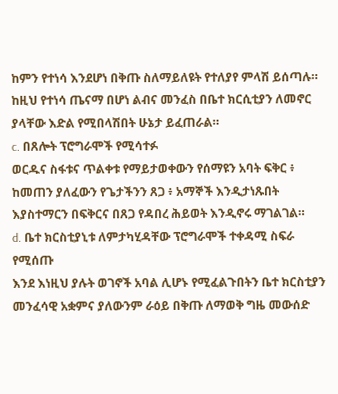ከምን የተነሳ እንደሆነ በቅጡ ስለማይለዩት የተለያየ ምላሽ ይሰጣሉ። ከዚህ የተነሳ ጤናማ በሆነ ልብና መንፈስ በቤተ ክርሲቲያን ለመኖር ያላቸው እድል የሚበላሽበት ሁኔታ ይፈጠራል።
c. በጸሎት ፕሮግራሞች የሚሳተፉ
ወርዱና ስፋቱና ጥልቀቱ የማይታወቀውን የሰማዩን አባት ፍቅር ፥ ከመጠን ያለፈውን የጌታችንን ጸጋ ፥ አማኞች እንዲታነጹበት እያስተማርን በፍቅርና በጸጋ የዳበረ ሕይወት እንዲኖሩ ማገልገል።
d. ቤተ ክርስቲያኒቱ ለምታካሂዳቸው ፕሮግራሞች ተቀዳሚ ስፍራ የሚሰጡ
እንደ እነዚህ ያሉት ወገኖች አባል ሊሆኑ የሚፈልጉበትን ቤተ ክርስቲያን መንፈሳዊ አቋምና ያለውንም ራዕይ በቅጡ ለማወቅ ግዜ መውሰድ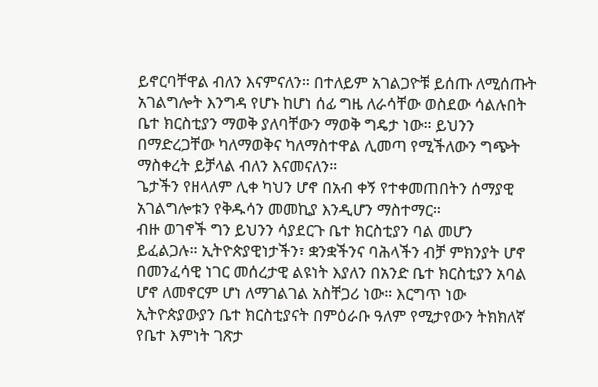ይኖርባቸዋል ብለን እናምናለን። በተለይም አገልጋዮቹ ይሰጡ ለሚሰጡት አገልግሎት እንግዳ የሆኑ ከሆነ ሰፊ ግዜ ለራሳቸው ወስደው ሳልሉበት ቤተ ክርስቲያን ማወቅ ያለባቸውን ማወቅ ግዴታ ነው። ይህንን በማድረጋቸው ካለማወቅና ካለማስተዋል ሊመጣ የሚችለውን ግጭት ማስቀረት ይቻላል ብለን እናመናለን።
ጌታችን የዘላለም ሊቀ ካህን ሆኖ በአብ ቀኝ የተቀመጠበትን ሰማያዊ አገልግሎቱን የቅዱሳን መመኪያ እንዲሆን ማስተማር።
ብዙ ወገኖች ግን ይህንን ሳያደርጉ ቤተ ክርስቲያን ባል መሆን ይፈልጋሉ። ኢትዮጵያዊነታችን፣ ቋንቋችንና ባሕላችን ብቻ ምክንያት ሆኖ በመንፈሳዊ ነገር መሰረታዊ ልዩነት እያለን በአንድ ቤተ ክርስቲያን አባል ሆኖ ለመኖርም ሆነ ለማገልገል አስቸጋሪ ነው። እርግጥ ነው ኢትዮጵያውያን ቤተ ክርስቲያናት በምዕራቡ ዓለም የሚታየውን ትክክለኛ የቤተ እምነት ገጽታ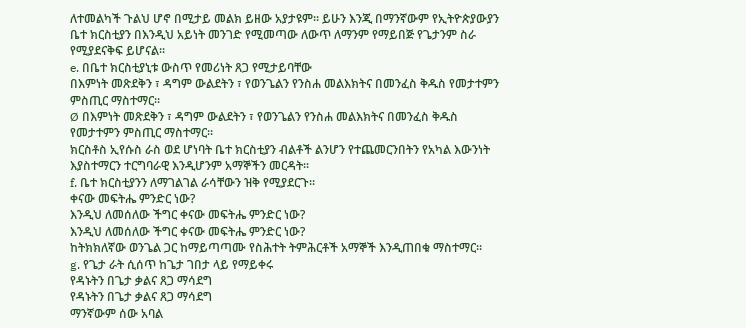ለተመልካች ጉልህ ሆኖ በሚታይ መልክ ይዘው አያታዩም። ይሁን እንጂ በማንኛውም የኢትዮጵያውያን ቤተ ክርስቲያን በእንዲህ አይነት መንገድ የሚመጣው ለውጥ ለማንም የማይበጅ የጌታንም ስራ የሚያደናቅፍ ይሆናል።
e. በቤተ ክርስቲያኒቱ ውስጥ የመሪነት ጸጋ የሚታይባቸው
በእምነት መጽደቅን ፣ ዳግም ውልደትን ፣ የወንጌልን የንስሐ መልእክትና በመንፈስ ቅዱስ የመታተምን ምስጢር ማስተማር።
Ø በእምነት መጽደቅን ፣ ዳግም ውልደትን ፣ የወንጌልን የንስሐ መልእክትና በመንፈስ ቅዱስ የመታተምን ምስጢር ማስተማር።
ክርስቶስ ኢየሱስ ራስ ወደ ሆነባት ቤተ ክርስቲያን ብልቶች ልንሆን የተጨመርንበትን የአካል እውንነት እያስተማርን ተርግባራዊ እንዲሆንም አማኞችን መርዳት።
f. ቤተ ክርስቲያንን ለማገልገል ራሳቸውን ዝቅ የሚያደርጉ።
ቀናው መፍትሔ ምንድር ነው?
እንዲህ ለመሰለው ችግር ቀናው መፍትሔ ምንድር ነው?
እንዲህ ለመሰለው ችግር ቀናው መፍትሔ ምንድር ነው?
ከትክክለኛው ወንጌል ጋር ከማይጣጣሙ የስሕተት ትምሕርቶች አማኞች እንዲጠበቁ ማስተማር።
g. የጌታ ራት ሲሰጥ ከጌታ ገበታ ላይ የማይቀሩ
የዳኑትን በጌታ ቃልና ጸጋ ማሳደግ
የዳኑትን በጌታ ቃልና ጸጋ ማሳደግ
ማንኛውም ሰው አባል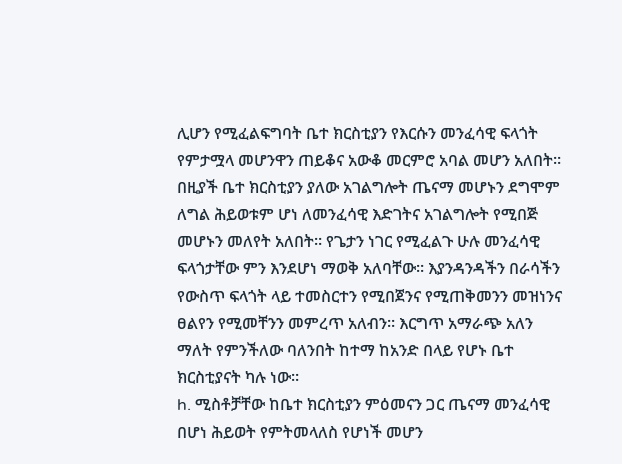ሊሆን የሚፈልፍግባት ቤተ ክርስቲያን የእርሱን መንፈሳዊ ፍላጎት የምታሟላ መሆንዋን ጠይቆና አውቆ መርምሮ አባል መሆን አለበት። በዚያች ቤተ ክርስቲያን ያለው አገልግሎት ጤናማ መሆኑን ደግሞም ለግል ሕይወቱም ሆነ ለመንፈሳዊ እድገትና አገልግሎት የሚበጅ መሆኑን መለየት አለበት። የጌታን ነገር የሚፈልጉ ሁሉ መንፈሳዊ ፍላጎታቸው ምን እንደሆነ ማወቅ አለባቸው። እያንዳንዳችን በራሳችን የውስጥ ፍላጎት ላይ ተመስርተን የሚበጀንና የሚጠቅመንን መዝነንና ፀልየን የሚመቸንን መምረጥ አለብን። እርግጥ አማራጭ አለን ማለት የምንችለው ባለንበት ከተማ ከአንድ በላይ የሆኑ ቤተ ክርስቲያናት ካሉ ነው።
h. ሚስቶቻቸው ከቤተ ክርስቲያን ምዕመናን ጋር ጤናማ መንፈሳዊ በሆነ ሕይወት የምትመላለስ የሆነች መሆን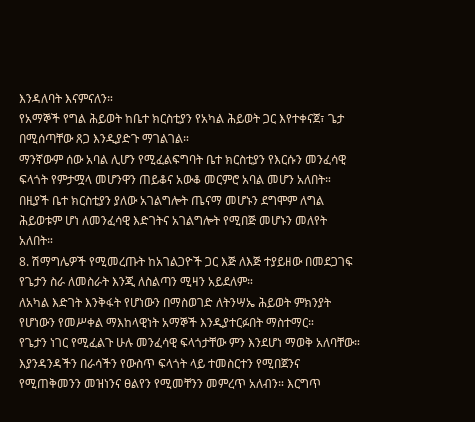እንዳለባት እናምናለን።
የአማኞች የግል ሕይወት ከቤተ ክርስቲያን የአካል ሕይወት ጋር እየተቀናጀ፣ ጌታ በሚሰጣቸው ጸጋ እንዲያድጉ ማገልገል።
ማንኛውም ሰው አባል ሊሆን የሚፈልፍግባት ቤተ ክርስቲያን የእርሱን መንፈሳዊ ፍላጎት የምታሟላ መሆንዋን ጠይቆና አውቆ መርምሮ አባል መሆን አለበት። በዚያች ቤተ ክርስቲያን ያለው አገልግሎት ጤናማ መሆኑን ደግሞም ለግል ሕይወቱም ሆነ ለመንፈሳዊ እድገትና አገልግሎት የሚበጅ መሆኑን መለየት አለበት።
8. ሽማግሌዎች የሚመረጡት ከአገልጋዮች ጋር እጅ ለእጅ ተያይዘው በመደጋገፍ የጌታን ስራ ለመስራት እንጂ ለስልጣን ሚዛን አይደለም።
ለአካል እድገት እንቅፋት የሆነውን በማስወገድ ለትንሣኤ ሕይወት ምክንያት የሆነውን የመሥቀል ማእከላዊነት አማኞች እንዲያተርፉበት ማስተማር።
የጌታን ነገር የሚፈልጉ ሁሉ መንፈሳዊ ፍላጎታቸው ምን እንደሆነ ማወቅ አለባቸው። እያንዳንዳችን በራሳችን የውስጥ ፍላጎት ላይ ተመስርተን የሚበጀንና የሚጠቅመንን መዝነንና ፀልየን የሚመቸንን መምረጥ አለብን። እርግጥ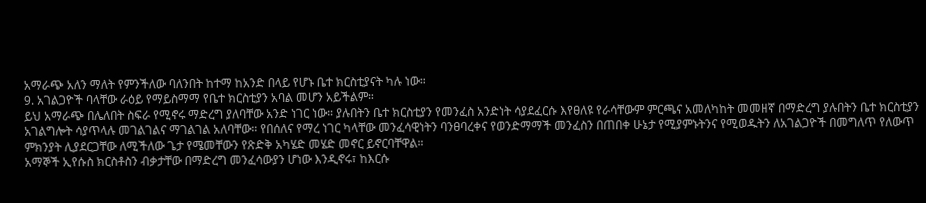አማራጭ አለን ማለት የምንችለው ባለንበት ከተማ ከአንድ በላይ የሆኑ ቤተ ክርስቲያናት ካሉ ነው።
9. አገልጋዮች ባላቸው ራዕይ የማይስማማ የቤተ ክርስቲያን አባል መሆን አይችልም።
ይህ አማራጭ በሌለበት ስፍራ የሚኖሩ ማድረግ ያለባቸው አንድ ነገር ነው። ያሉበትን ቤተ ክርስቲያን የመንፈስ አንድነት ሳያደፈርሱ እየፀለዩ የራሳቸውም ምርጫና አመለካከት መመዘኛ በማድረግ ያሉበትን ቤተ ክርስቲያን አገልግሎት ሳያጥላሉ መገልገልና ማገልገል አለባቸው። የበሰለና የማረ ነገር ካላቸው መንፈሳዊነትን ባንፀባረቀና የወንድማማች መንፈስን በጠበቀ ሁኔታ የሚያምኑትንና የሚወዱትን ለአገልጋዮች በመግለጥ የለውጥ ምክንያት ሊያደርጋቸው ለሚችለው ጌታ የሜመቸውን የጽድቅ አካሄድ መሄድ መኖር ይኖርባቸዋል።
አማኞች ኢየሱስ ክርስቶስን ብቃታቸው በማድረግ መንፈሳውያን ሆነው እንዲኖሩ፣ ከእርሱ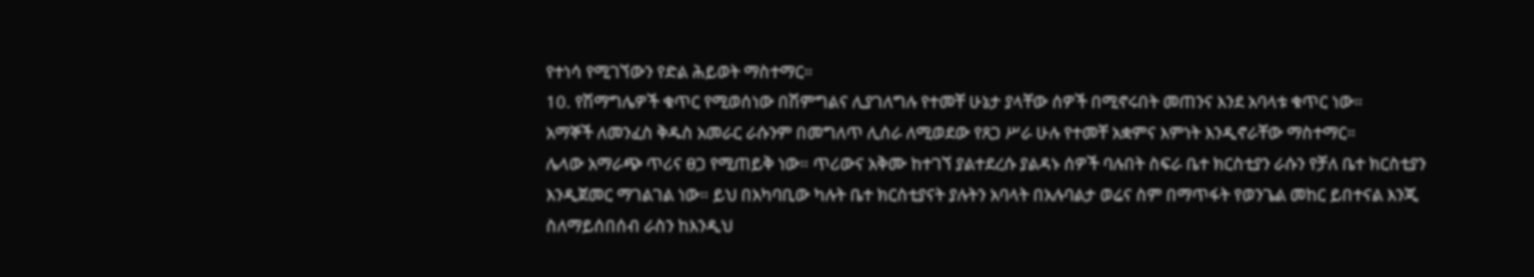የተነሳ የሚገኘውን የድል ሕይወት ማስተማር።
10. የሽማግሌዎች ቁጥር የሚወሰነው በሽምግልና ሊያገለግሉ የተመቸ ሁኔታ ያላቸው ሰዎች በሚኖሩበት መጠንና እንደ አባላቱ ቁጥር ነው።
አማኞች ለመንፈስ ቅዱስ አመራር ራሱንም በመግለጥ ሊሰራ ለሚወደው የጸጋ ሥራ ሁሉ የተመቸ አቋምና እምነት እንዲኖራቸው ማስተማር።
ሌላው አማራጭ ጥሪና ፀጋ የሚጠይቅ ነው። ጥሪውና አቅሙ ከተገኘ ያልተደረሱ ያልዳኑ ሰዎች ባሉበት ስፍራ ቤተ ክርስቲያን ራሱን የቻለ ቤተ ክርስቲያን እንዲጀመር ማገልገል ነው። ይህ በአካባቢው ካሉት ቤተ ክርስቲያናት ያሉትን አባላት በአሉባልታ ወሬና ስም በማጥፋት የወንጌል መከር ይበተናል እንጂ ስለማይሰበሰብ ራስን ከእንዲህ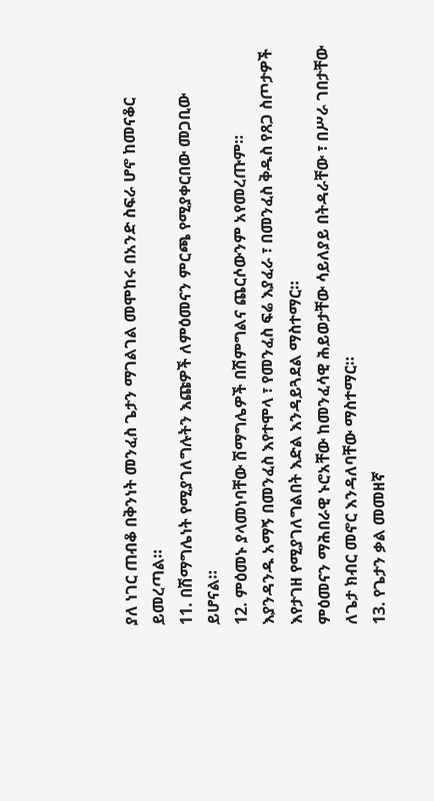ያለ ነገር ጠብቆ በቅንነት መንፈስ ጌታን ማገልገል መሞከሩ በአንድ ስፍራ ሆኖ ከመናቆር ይመረጣል።
11. በሽማግሌነት የሚያገለግሉትን እጩዎች ለምዕመናን ምርጫ የሚያቀርበው መጋቢው ይሆናል።
12. ምዕመኑ ያላመነባቸው ሽማግሌዎች በሽምግልና ጨርሶውንም አየመረጡም።
እያንዳንዱ አማኝ በመንፈስ እየተሞላ ፣ የመንፈስ ፍሬ እያፈራ ፣ በመንፈስ ቅዱስ የጸጋ ስጦታዎች እየታገዘ የሚያገለግልበት እድል እንዳይጓደል ማስተማር።
ምዕመናን ማሕበራዊ ኑሮአቸው ከመንፈሳዊ ሕይወታቸው ሳይለያይ በትዳራቸው ፣ በሥራ ገበታቸው ለጌታ ክብር መኖር እንዳለባቸው ማስተማር።
13. የጌታን ቃል መመዘኛ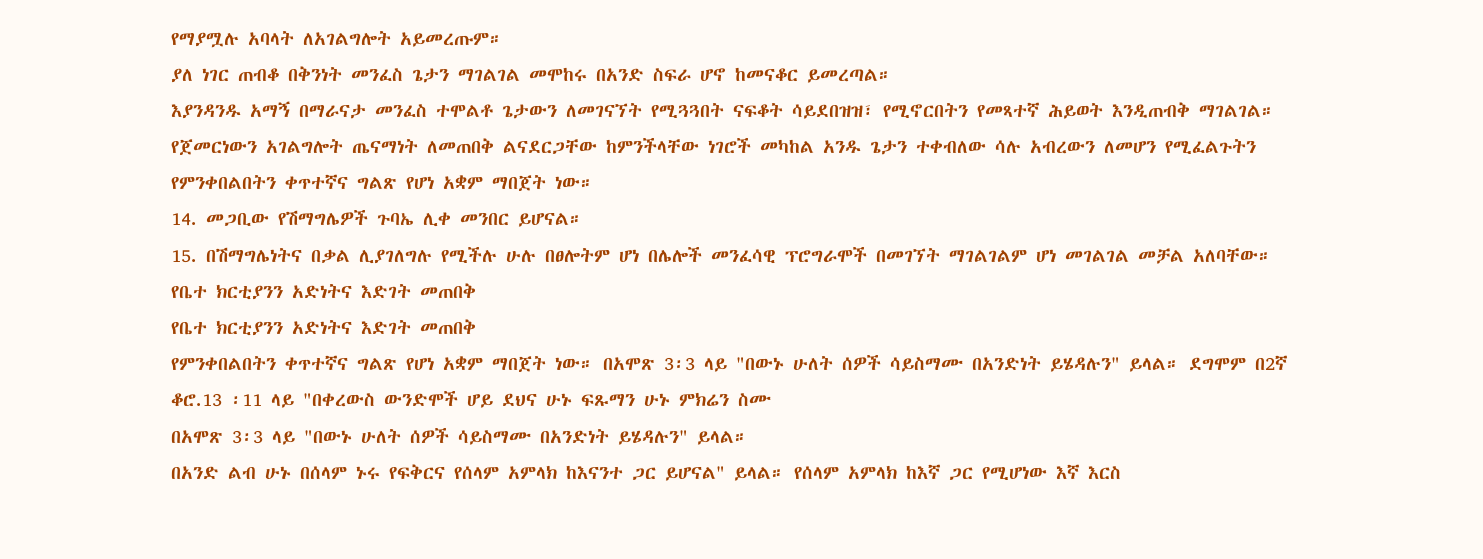የማያሟሉ አባላት ለአገልግሎት አይመረጡም።
ያለ ነገር ጠብቆ በቅንነት መንፈስ ጌታን ማገልገል መሞከሩ በአንድ ስፍራ ሆኖ ከመናቆር ይመረጣል።
እያንዳንዱ አማኝ በማራናታ መንፈስ ተሞልቶ ጌታውን ለመገናኘት የሚጓጓበት ናፍቆት ሳይደበዝዝ፣ የሚኖርበትን የመጻተኛ ሕይወት እንዲጠብቅ ማገልገል።
የጀመርነውን አገልግሎት ጤናማነት ለመጠበቅ ልናደርጋቸው ከምንችላቸው ነገሮች መካከል አንዱ ጌታን ተቀብለው ሳሉ አብረውን ለመሆን የሚፈልጉትን የምንቀበልበትን ቀጥተኛና ግልጽ የሆነ አቋም ማበጀት ነው።
14. መጋቢው የሽማግሌዎች ጉባኤ ሊቀ መንበር ይሆናል።
15. በሽማግሌነትና በቃል ሊያገለግሉ የሚችሉ ሁሉ በፀሎትም ሆነ በሌሎች መንፈሳዊ ፕሮግራሞች በመገኘት ማገልገልም ሆነ መገልገል መቻል አለባቸው።
የቤተ ክርቲያንን አድነትና እድገት መጠበቅ
የቤተ ክርቲያንን አድነትና እድገት መጠበቅ
የምንቀበልበትን ቀጥተኛና ግልጽ የሆነ አቋም ማበጀት ነው። በአሞጽ 3፡3 ላይ "በውኑ ሁለት ሰዎች ሳይስማሙ በአንድነት ይሄዳሉን" ይላል። ደግሞም በ2ኛ ቆሮ.13 ፡11 ላይ "በቀረውስ ውንድሞች ሆይ ደህና ሁኑ ፍጹማን ሁኑ ምክሬን ስሙ
በአሞጽ 3፡3 ላይ "በውኑ ሁለት ሰዎች ሳይስማሙ በአንድነት ይሄዳሉን" ይላል።
በአንድ ልብ ሁኑ በሰላም ኑሩ የፍቅርና የሰላም አምላክ ከእናንተ ጋር ይሆናል" ይላል። የሰላም አምላክ ከእኛ ጋር የሚሆነው እኛ እርስ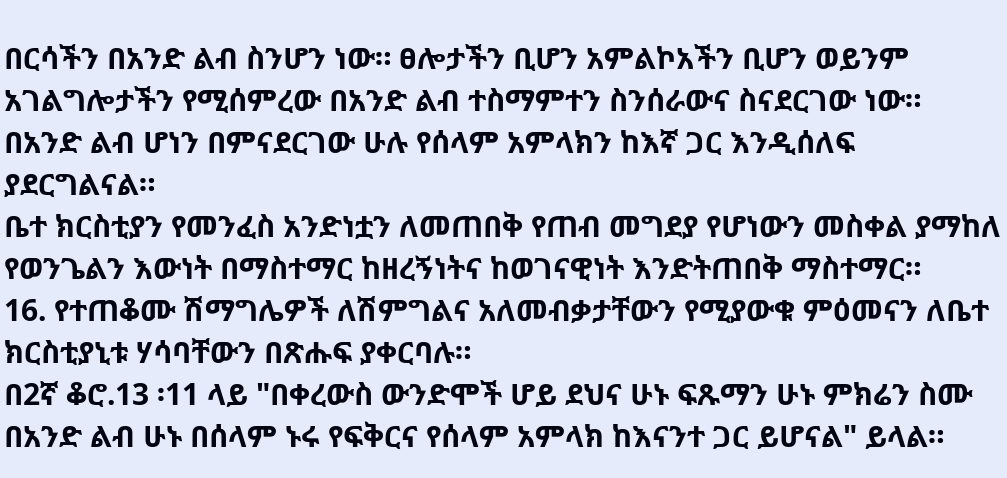በርሳችን በአንድ ልብ ስንሆን ነው። ፀሎታችን ቢሆን አምልኮአችን ቢሆን ወይንም አገልግሎታችን የሚሰምረው በአንድ ልብ ተስማምተን ስንሰራውና ስናደርገው ነው። በአንድ ልብ ሆነን በምናደርገው ሁሉ የሰላም አምላክን ከእኛ ጋር እንዲሰለፍ ያደርግልናል።
ቤተ ክርስቲያን የመንፈስ አንድነቷን ለመጠበቅ የጠብ መግደያ የሆነውን መስቀል ያማከለ የወንጌልን እውነት በማስተማር ከዘረኝነትና ከወገናዊነት እንድትጠበቅ ማስተማር።
16. የተጠቆሙ ሽማግሌዎች ለሽምግልና አለመብቃታቸውን የሚያውቁ ምዕመናን ለቤተ ክርስቲያኒቱ ሃሳባቸውን በጽሑፍ ያቀርባሉ።
በ2ኛ ቆሮ.13 ፡11 ላይ "በቀረውስ ውንድሞች ሆይ ደህና ሁኑ ፍጹማን ሁኑ ምክሬን ስሙ በአንድ ልብ ሁኑ በሰላም ኑሩ የፍቅርና የሰላም አምላክ ከእናንተ ጋር ይሆናል" ይላል።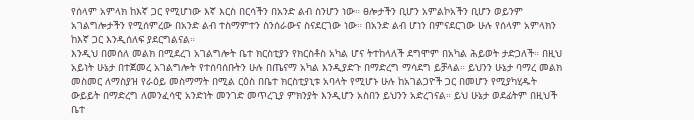የሰላም አምላክ ከእኛ ጋር የሚሆነው እኛ እርስ በርሳችን በአንድ ልብ ስንሆን ነው። ፀሎታችን ቢሆን አምልኮአችን ቢሆን ወይንም አገልግሎታችን የሚሰምረው በአንድ ልብ ተስማምተን ስንሰራውና ስናደርገው ነው። በአንድ ልብ ሆነን በምናደርገው ሁሉ የሰላም አምላክን ከእኛ ጋር እንዲሰለፍ ያደርግልናል።
እንዲህ በመሰለ መልክ በሚደረገ አገልግሎት ቤተ ክርስቲያን የክርስቶስ አካል ሆና ትተከላለች ደግሞም በአካል ሕይወት ታድጋለች። በዚህ አይነት ሁኔታ በተጀመረ አገልግሎት የተሰባሰቡትን ሁሉ በጤናማ አካል እንዲያድጉ በማድረግ ማሳደግ ይቻላል። ይህንን ሁኔታ ባማረ መልክ መስመር ለማስያዝ የራዕይ መስማማት በሚል ርዕስ በቤተ ክርስቲያኒቱ አባላት የሚሆኑ ሁሉ ከአገልጋዮች ጋር በመሆን የሚያካሂዱት ውይይት በማድረግ ለመንፈሳዊ አንድነት መንገድ መጥረጊያ ምክንያት እንዲሆን አስበን ይህንን አድረገናል። ይህ ሁኔታ ወደፊትም በዚህች ቤተ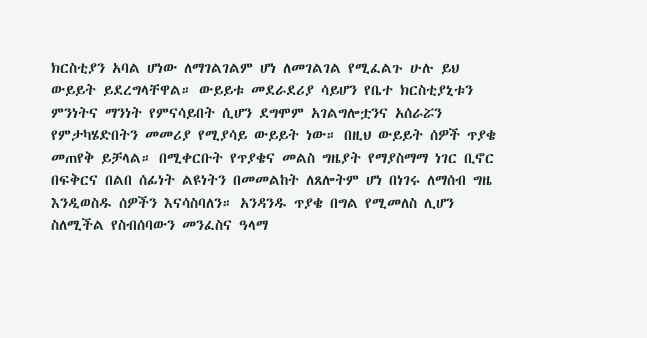ክርስቲያን አባል ሆነው ለማገልገልም ሆነ ለመገልገል የሚፈልጉ ሁሉ ይህ ውይይት ይደረግላቸዋል። ውይይቱ መደራደሪያ ሳይሆን የቤተ ክርስቲያኒቱን ምንነትና ማንነት የምናሳይበት ሲሆን ደግሞም አገልግሎቷንና አሰራሯን የምታካሄድበትን መመሪያ የሚያሳይ ውይይት ነው። በዚህ ውይይት ሰዎች ጥያቄ መጠየቅ ይቻላል። በሚቀርቡት የጥያቄና መልስ ግዜያት የማያስማማ ነገር ቢኖር በፍቅርና በልበ ሰፊነት ልዩነትን በመመልከት ለጸሎትም ሆነ በነገሩ ለማሰብ ግዜ እንዲወስዱ ሰዎችን እናሳስባለን። አንዳንዱ ጥያቄ በግል የሚመለስ ሊሆን ስለሚችል የስብሰባውን መንፈስና ዓላማ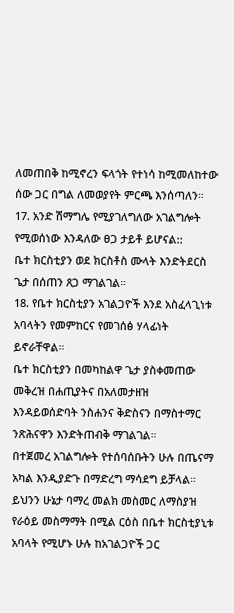ለመጠበቅ ከሚኖረን ፍላጎት የተነሳ ከሚመለከተው ሰው ጋር በግል ለመወያየት ምርጫ እንሰጣለን።
17. አንድ ሽማግሌ የሚያገለግለው አገልግሎት የሚወሰነው እንዳለው ፀጋ ታይቶ ይሆናል::
ቤተ ክርስቲያን ወደ ክርስቶስ ሙላት እንድትደርስ ጌታ በሰጠን ጸጋ ማገልገል።
18. የቤተ ክርስቲያን አገልጋዮች እንደ አስፈላጊነቱ አባላትን የመምከርና የመገሰፅ ሃላፊነት ይኖራቸዋል።
ቤተ ክርስቲያን በመካከልዋ ጌታ ያስቀመጠው መቅረዝ በሐጢያትና በአለመታዘዝ እንዳይወሰድባት ንስሐንና ቅድስናን በማስተማር ንጽሕናዋን እንድትጠብቅ ማገልገል።
በተጀመረ አገልግሎት የተሰባሰቡትን ሁሉ በጤናማ አካል እንዲያድጉ በማድረግ ማሳደግ ይቻላል።
ይህንን ሁኔታ ባማረ መልክ መስመር ለማስያዝ የራዕይ መስማማት በሚል ርዕስ በቤተ ክርስቲያኒቱ አባላት የሚሆኑ ሁሉ ከአገልጋዮች ጋር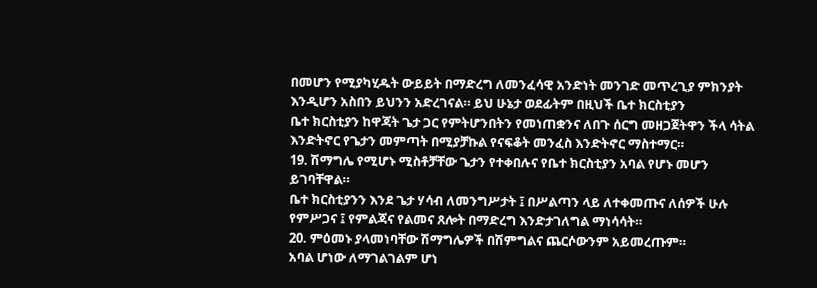በመሆን የሚያካሂዱት ውይይት በማድረግ ለመንፈሳዊ አንድነት መንገድ መጥረጊያ ምክንያት እንዲሆን አስበን ይህንን አድረገናል። ይህ ሁኔታ ወደፊትም በዚህች ቤተ ክርስቲያን
ቤተ ክርስቲያን ከዋጃት ጌታ ጋር የምትሆንበትን የመነጠቋንና ለበጉ ሰርግ መዘጋጀትዋን ችላ ሳትል እንድትኖር የጌታን መምጣት በሚያቻኩል የናፍቆት መንፈስ እንድትኖር ማስተማር።
19. ሽማግሌ የሚሆኑ ሚስቶቻቸው ጌታን የተቀበሉና የቤተ ክርስቲያን አባል የሆኑ መሆን ይገባቸዋል።
ቤተ ክርስቲያንን እንደ ጌታ ሃሳብ ለመንግሥታት ፤ በሥልጣን ላይ ለተቀመጡና ለሰዎች ሁሉ የምሥጋና ፤ የምልጃና የልመና ጸሎት በማድረግ እንድታገለግል ማነሳሳት።
20. ምዕመኑ ያላመነባቸው ሽማግሌዎች በሽምግልና ጨርሶውንም አይመረጡም።
አባል ሆነው ለማገልገልም ሆነ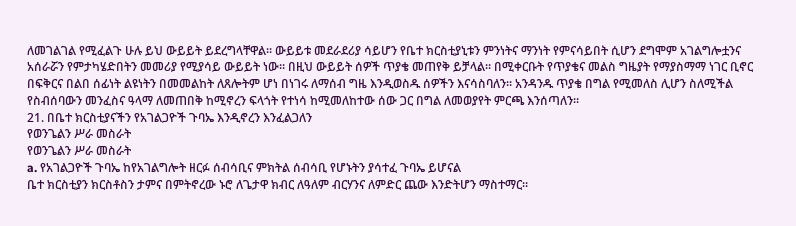ለመገልገል የሚፈልጉ ሁሉ ይህ ውይይት ይደረግላቸዋል። ውይይቱ መደራደሪያ ሳይሆን የቤተ ክርስቲያኒቱን ምንነትና ማንነት የምናሳይበት ሲሆን ደግሞም አገልግሎቷንና አሰራሯን የምታካሄድበትን መመሪያ የሚያሳይ ውይይት ነው። በዚህ ውይይት ሰዎች ጥያቄ መጠየቅ ይቻላል። በሚቀርቡት የጥያቄና መልስ ግዜያት የማያስማማ ነገር ቢኖር በፍቅርና በልበ ሰፊነት ልዩነትን በመመልከት ለጸሎትም ሆነ በነገሩ ለማሰብ ግዜ እንዲወስዱ ሰዎችን እናሳስባለን። አንዳንዱ ጥያቄ በግል የሚመለስ ሊሆን ስለሚችል የስብሰባውን መንፈስና ዓላማ ለመጠበቅ ከሚኖረን ፍላጎት የተነሳ ከሚመለከተው ሰው ጋር በግል ለመወያየት ምርጫ እንሰጣለን።
21. በቤተ ክርስቲያናችን የአገልጋዮች ጉባኤ እንዲኖረን እንፈልጋለን
የወንጌልን ሥራ መስራት
የወንጌልን ሥራ መስራት
a. የአገልጋዮች ጉባኤ ከየአገልግሎት ዘርፉ ሰብሳቢና ምክትል ሰብሳቢ የሆኑትን ያሳተፈ ጉባኤ ይሆናል
ቤተ ክርስቲያን ክርስቶስን ታምና በምትኖረው ኑሮ ለጌታዋ ክብር ለዓለም ብርሃንና ለምድር ጨው እንድትሆን ማስተማር።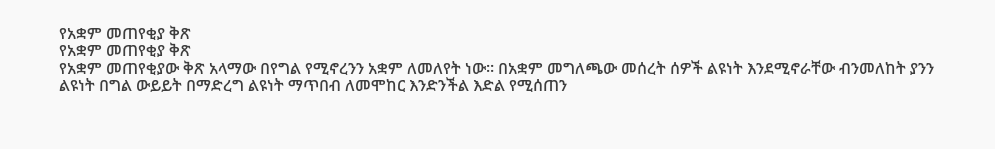የአቋም መጠየቂያ ቅጽ
የአቋም መጠየቂያ ቅጽ
የአቋም መጠየቂያው ቅጽ አላማው በየግል የሚኖረንን አቋም ለመለየት ነው። በአቋም መግለጫው መሰረት ሰዎች ልዩነት እንደሚኖራቸው ብንመለከት ያንን ልዩነት በግል ውይይት በማድረግ ልዩነት ማጥበብ ለመሞከር እንድንችል እድል የሚሰጠን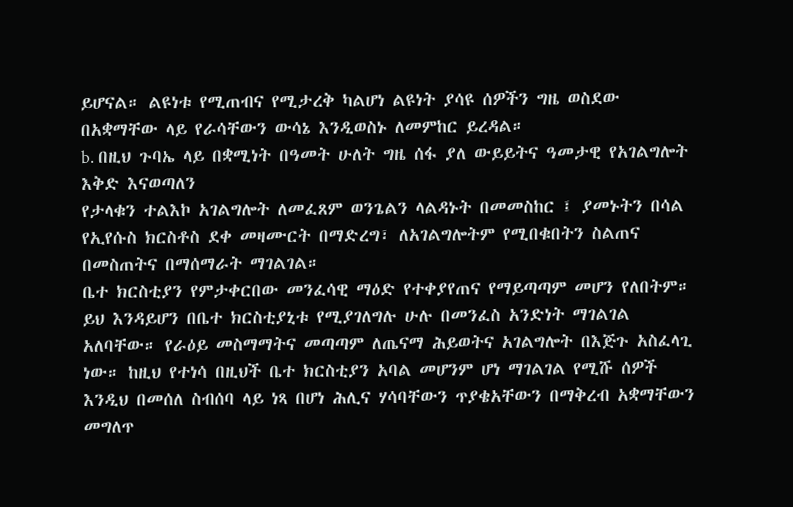ይሆናል። ልዩነቱ የሚጠብና የሚታረቅ ካልሆነ ልዩነት ያሳዩ ሰዎችን ግዜ ወስደው በአቋማቸው ላይ የራሳቸውን ውሳኔ እንዲወስኑ ለመምከር ይረዳል።
b. በዚህ ጉባኤ ላይ በቋሚነት በዓመት ሁለት ግዜ ሰፋ ያለ ውይይትና ዓመታዊ የአገልግሎት እቅድ እናወጣለን
የታላቁን ተልእኮ አገልግሎት ለመፈጸም ወንጌልን ላልዳኑት በመመስከር ፤ ያመኑትን በሳል የኢየሱስ ክርስቶስ ደቀ መዛሙርት በማድረግ፣ ለአገልግሎትም የሚበቁበትን ስልጠና በመስጠትና በማሰማራት ማገልገል።
ቤተ ክርስቲያን የምታቀርበው መንፈሳዊ ማዕድ የተቀያየጠና የማይጣጣም መሆን የለበትም። ይህ እንዳይሆን በቤተ ክርስቲያኒቱ የሚያገለግሉ ሁሉ በመንፈስ አንድነት ማገልገል አለባቸው። የራዕይ መስማማትና መጣጣም ለጤናማ ሕይወትና አገልግሎት በእጅጉ አስፈላጊ ነው። ከዚህ የተነሳ በዚህች ቤተ ክርስቲያን አባል መሆንም ሆነ ማገልገል የሚሹ ሰዎች እንዲህ በመሰለ ስብሰባ ላይ ነጻ በሆነ ሕሊና ሃሳባቸውን ጥያቄአቸውን በማቅረብ አቋማቸውን መግለጥ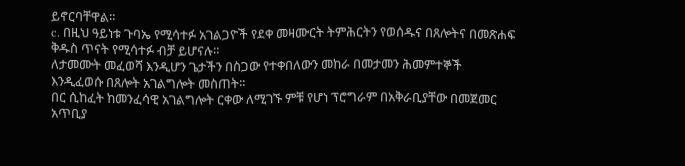ይኖርባቸዋል።
c. በዚህ ዓይነቱ ጉባኤ የሚሳተፉ አገልጋዮች የደቀ መዛሙርት ትምሕርትን የወሰዱና በጸሎትና በመጽሐፍ ቅዱስ ጥናት የሚሳተፉ ብቻ ይሆናሉ።
ለታመሙት መፈወሻ እንዲሆን ጌታችን በስጋው የተቀበለውን መከራ በመታመን ሕመምተኞች እንዲፈወሱ በጸሎት አገልግሎት መስጠት።
በር ሲከፈት ከመንፈሳዊ አገልግሎት ርቀው ለሚገኙ ምቹ የሆነ ፕሮግራም በአቅራቢያቸው በመጀመር አጥቢያ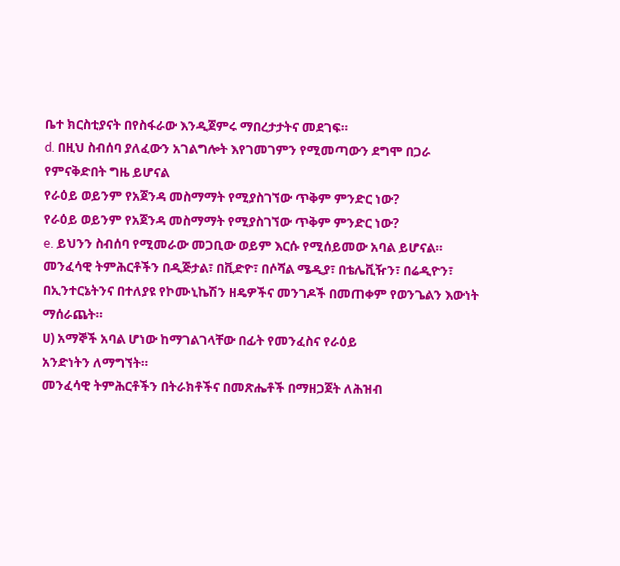ቤተ ክርስቲያናት በየስፋራው እንዲጀምሩ ማበረታታትና መደገፍ።
d. በዚህ ስብሰባ ያለፈውን አገልግሎት እየገመገምን የሚመጣውን ደግሞ በጋራ የምናቅድበት ግዜ ይሆናል
የራዕይ ወይንም የአጀንዳ መስማማት የሚያስገኘው ጥቅም ምንድር ነው?
የራዕይ ወይንም የአጀንዳ መስማማት የሚያስገኘው ጥቅም ምንድር ነው?
e. ይህንን ስብሰባ የሚመራው መጋቢው ወይም እርሱ የሚሰይመው አባል ይሆናል።
መንፈሳዊ ትምሕርቶችን በዲጅታል፣ በቪድዮ፣ በሶሻል ሜዲያ፣ በቴሌቪዥን፣ በሬዲዮን፣ በኢንተርኔትንና በተለያዩ የኮሙኒኬሽን ዘዴዎችና መንገዶች በመጠቀም የወንጌልን እውነት ማሰራጨት።
ሀ) አማኞች አባል ሆነው ከማገልገላቸው በፊት የመንፈስና የራዕይ
አንድነትን ለማግኘት።
መንፈሳዊ ትምሕርቶችን በትራክቶችና በመጽሔቶች በማዘጋጀት ለሕዝብ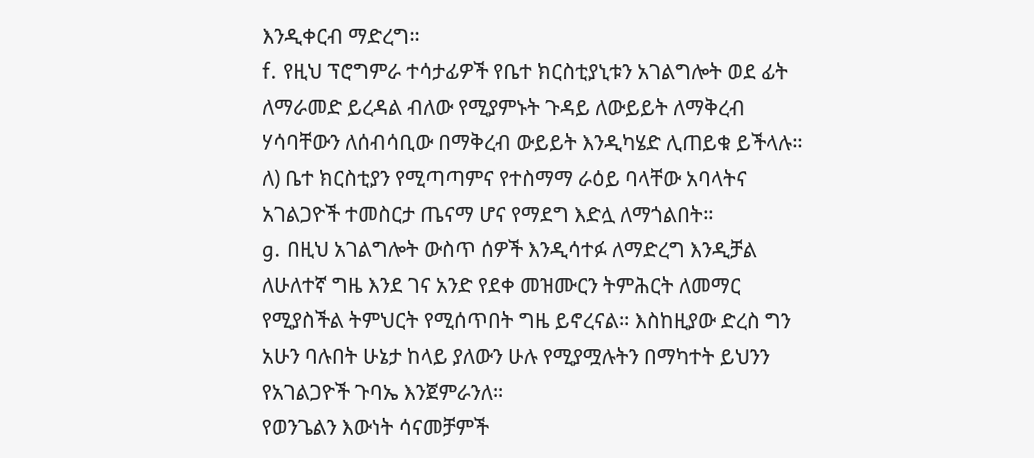እንዲቀርብ ማድረግ።
f. የዚህ ፕሮግምራ ተሳታፊዎች የቤተ ክርስቲያኒቱን አገልግሎት ወደ ፊት ለማራመድ ይረዳል ብለው የሚያምኑት ጉዳይ ለውይይት ለማቅረብ ሃሳባቸውን ለሰብሳቢው በማቅረብ ውይይት እንዲካሄድ ሊጠይቁ ይችላሉ።
ለ) ቤተ ክርስቲያን የሚጣጣምና የተስማማ ራዕይ ባላቸው አባላትና አገልጋዮች ተመስርታ ጤናማ ሆና የማደግ እድሏ ለማጎልበት።
g. በዚህ አገልግሎት ውስጥ ሰዎች እንዲሳተፉ ለማድረግ እንዲቻል ለሁለተኛ ግዜ እንደ ገና አንድ የደቀ መዝሙርን ትምሕርት ለመማር የሚያስችል ትምህርት የሚሰጥበት ግዜ ይኖረናል። እስከዚያው ድረስ ግን አሁን ባሉበት ሁኔታ ከላይ ያለውን ሁሉ የሚያሟሉትን በማካተት ይህንን የአገልጋዮች ጉባኤ እንጀምራንለ።
የወንጌልን እውነት ሳናመቻምች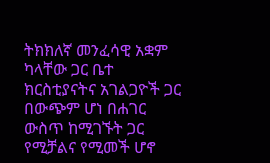ትክክለኛ መንፈሳዊ አቋም ካላቸው ጋር ቤተ ክርስቲያናትና አገልጋዮች ጋር በውጭም ሆነ በሐገር ውስጥ ከሚገኙት ጋር የሚቻልና የሚመች ሆኖ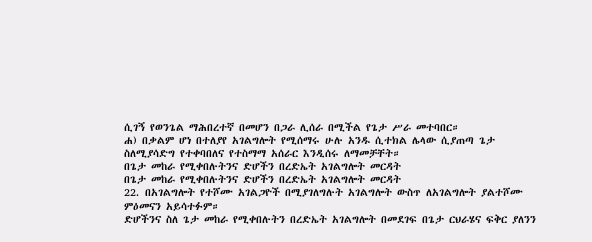ሲገኝ የወንጌል ማሕበረተኛ በመሆን በጋራ ሊሰራ በሚችል የጌታ ሥራ መተባበር።
ሐ) በቃልም ሆነ በተለያየ አገልግሎት የሚሰማሩ ሁሉ አንዱ ሲተክል ሌላው ሲያጠጣ ጌታ ስለሚያሳድግ የተቀባበለና የተስማማ አሰራር እንዲሰሩ ለማመቻቸት።
በጌታ መከራ የሚቀበሉትንና ድሆችን በረድኤት አገልግሎት መርዳት
በጌታ መከራ የሚቀበሉትንና ድሆችን በረድኤት አገልግሎት መርዳት
22. በአገልግሎት የተሾሙ አገልጋዮች በሚያገለግሉት አገልግሎት ውስጥ ለአገልግሎት ያልተሾሙ ምዕመናን አይሳተፉም።
ድሆችንና ስለ ጌታ መከራ የሚቀበሉትን በረድኤት አገልግሎት በመደገፍ በጌታ ርህራሄና ፍቅር ያለንን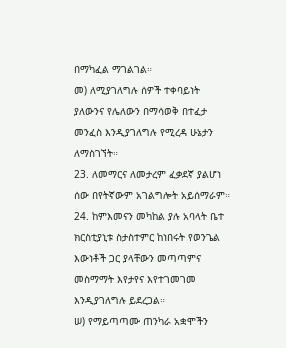በማካፈል ማገልገል።
መ) ለሚያገለግሉ ሰዎች ተቀባይነት ያለውንና የሌለውን በማሳወቅ በተፈታ መንፈስ እንዲያገለግሉ የሚረዳ ሁኔታን ለማስገኘት።
23. ለመማርና ለመታረም ፈቃደኛ ያልሆነ ሰው በየትኛውም አገልግሎት አይሰማራም።
24. ከምእመናን መካከል ያሉ አባላት ቤተ ክርስቲያኒቱ ስታስተምር ከነበሩት የወንጌል እውነቶች ጋር ያላቸውን መጣጣምና መስማማት እየታየና እየተገመገመ እንዲያገለግሉ ይደረጋል።
ሠ) የማይጣጣሙ ጠንካራ አቋሞችን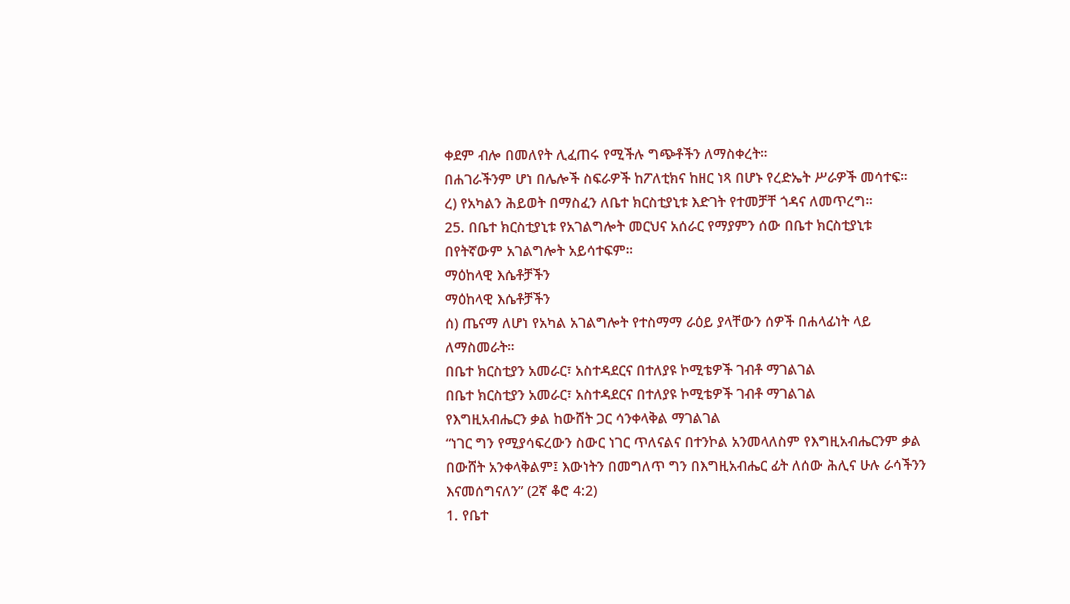ቀደም ብሎ በመለየት ሊፈጠሩ የሚችሉ ግጭቶችን ለማስቀረት።
በሐገራችንም ሆነ በሌሎች ስፍራዎች ከፖለቲክና ከዘር ነጻ በሆኑ የረድኤት ሥራዎች መሳተፍ።
ረ) የአካልን ሕይወት በማስፈን ለቤተ ክርስቲያኒቱ እድገት የተመቻቸ ጎዳና ለመጥረግ።
25. በቤተ ክርስቲያኒቱ የአገልግሎት መርህና አሰራር የማያምን ሰው በቤተ ክርስቲያኒቱ በየትኛውም አገልግሎት አይሳተፍም።
ማዕከላዊ እሴቶቻችን
ማዕከላዊ እሴቶቻችን
ሰ) ጤናማ ለሆነ የአካል አገልግሎት የተስማማ ራዕይ ያላቸውን ሰዎች በሐላፊነት ላይ ለማስመራት።
በቤተ ክርስቲያን አመራር፣ አስተዳደርና በተለያዩ ኮሚቴዎች ገብቶ ማገልገል
በቤተ ክርስቲያን አመራር፣ አስተዳደርና በተለያዩ ኮሚቴዎች ገብቶ ማገልገል
የእግዚአብሔርን ቃል ከውሸት ጋር ሳንቀላቅል ማገልገል
“ነገር ግን የሚያሳፍረውን ስውር ነገር ጥለናልና በተንኮል አንመላለስም የእግዚአብሔርንም ቃል በውሸት አንቀላቅልም፤ እውነትን በመግለጥ ግን በእግዚአብሔር ፊት ለሰው ሕሊና ሁሉ ራሳችንን እናመሰግናለን” (2ኛ ቆሮ 4:2)
1. የቤተ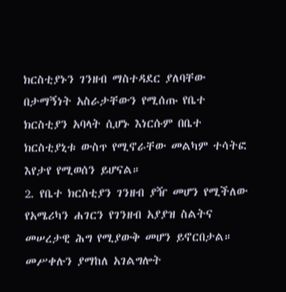ክርስቲያኑን ገንዘብ ማስተዳደር ያለባቸው በታማኝነት አስራታቸውን የሚሰጡ የቤተ ክርስቲያን አባላት ሲሆኑ እነርሱም በቤተ ክርስቲያኒቱ ውስጥ የሚኖራቸው መልካም ተሳትፎ እየታየ የሚወሰን ይሆናል።
2. የቤተ ክርስቲያን ገንዘብ ያዥ መሆን የሚችለው የአሜሪካን ሐገርን የገንዘብ አያያዝ ስልትና መሠረታዊ ሕግ የሚያውቅ መሆን ይኖርበታል።
መሥቀሉን ያማከለ አገልግሎት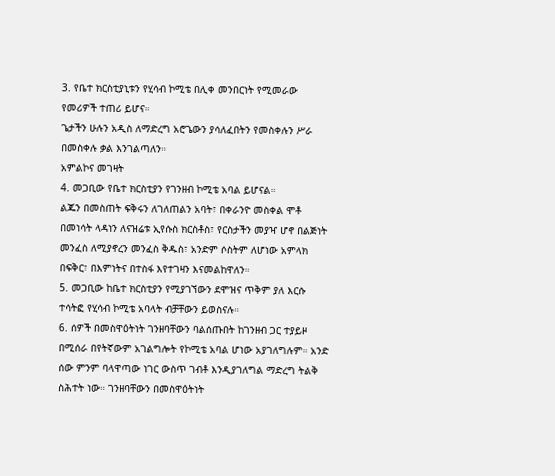3. የቤተ ክርስቲያኒቱን የሂሳብ ኮሚቴ በሊቀ መንበርነት የሚመራው የመሪዎች ተጠሪ ይሆና።
ጌታችን ሁሉን አዲስ ለማድረግ አሮጌውን ያሳለፈበትን የመስቀሉን ሥራ በመስቀሉ ቃል እንገልጣለን።
አምልኮና መገዛት
4. መጋቢው የቤተ ክርስቲያን የገንዘብ ኮሚቴ አባል ይሆናል።
ልጁን በመስጠት ፍቅሩን ለገለጠልን አባት፣ በቀራንዮ መስቀል ሞቶ በመነሳት ላዳነን ለናዝሬቱ ኢየሱስ ክርስቶስ፣ የርስታችን መያዣ ሆኖ በልጅነት መንፈስ ለሚያኖረን መንፈስ ቅዱስ፣ አንድም ሶስትም ለሆነው አምላክ በፍቅር፣ በእምነትና በተስፋ እየተገዛን እናመልከዋለን።
5. መጋቢው ከቤተ ክርስቲያን የሚያገኘውን ደሞዝና ጥቅም ያለ እርሱ ተሳትፎ የሂሳብ ኮሚቴ አባላት ብቻቸውን ይወስናሉ።
6. ሰዎች በመስዋዕትነት ገንዘባቸውን ባልሰጡበት ከገንዘብ ጋር ተያይዞ በሚሰራ በየትኛውም አገልግሎት የኮሚቴ አባል ሆነው አያገለግሉም። አንድ ሰው ምንም ባላዋጣው ነገር ውስጥ ገብቶ እንዲያገለግል ማድረግ ትልቅ ስሕተት ነው። ገንዘባቸውን በመስዋዕትነት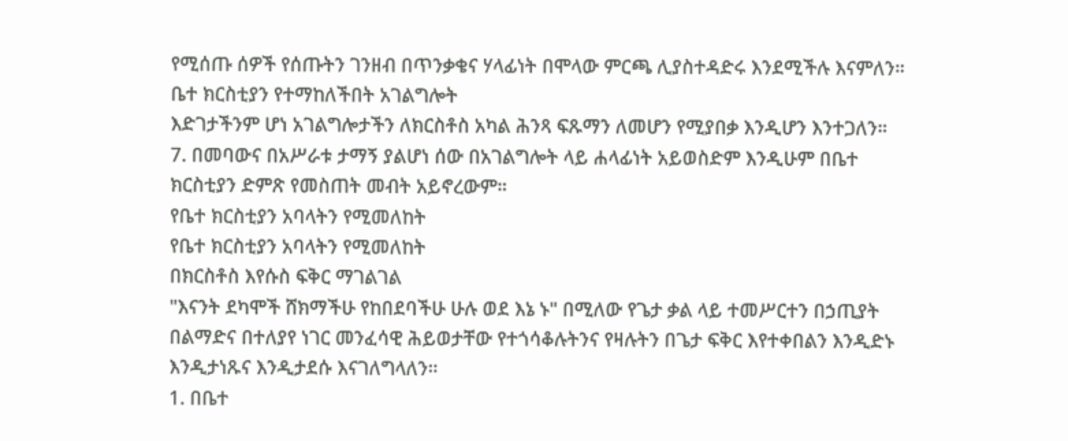የሚሰጡ ሰዎች የሰጡትን ገንዘብ በጥንቃቄና ሃላፊነት በሞላው ምርጫ ሊያስተዳድሩ እንደሚችሉ እናምለን።
ቤተ ክርስቲያን የተማከለችበት አገልግሎት
እድገታችንም ሆነ አገልግሎታችን ለክርስቶስ አካል ሕንጻ ፍጹማን ለመሆን የሚያበቃ እንዲሆን እንተጋለን።
7. በመባውና በአሥራቱ ታማኝ ያልሆነ ሰው በአገልግሎት ላይ ሐላፊነት አይወስድም እንዲሁም በቤተ ክርስቲያን ድምጽ የመስጠት መብት አይኖረውም።
የቤተ ክርስቲያን አባላትን የሚመለከት
የቤተ ክርስቲያን አባላትን የሚመለከት
በክርስቶስ እየሱስ ፍቅር ማገልገል
"እናንት ደካሞች ሸክማችሁ የከበደባችሁ ሁሉ ወደ እኔ ኑ" በሚለው የጌታ ቃል ላይ ተመሥርተን በኃጢያት በልማድና በተለያየ ነገር መንፈሳዊ ሕይወታቸው የተጎሳቆሉትንና የዛሉትን በጌታ ፍቅር እየተቀበልን እንዲድኑ እንዲታነጹና እንዲታደሱ እናገለግላለን።
1. በቤተ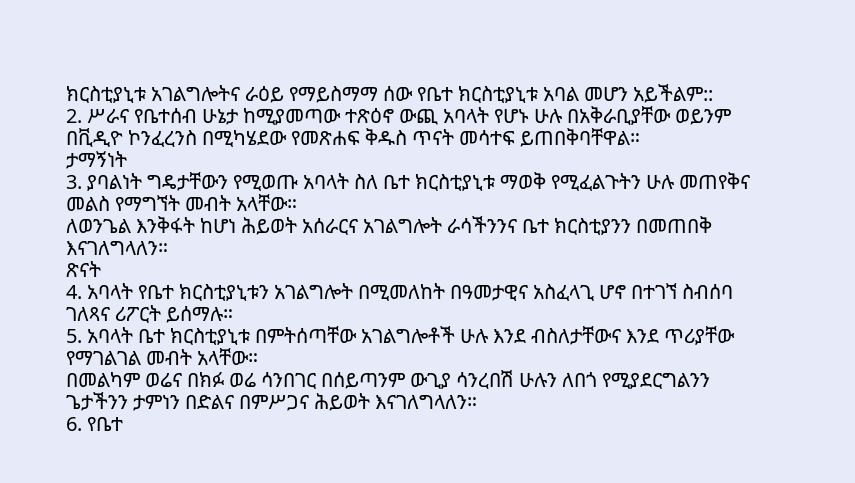ክርስቲያኒቱ አገልግሎትና ራዕይ የማይስማማ ሰው የቤተ ክርስቲያኒቱ አባል መሆን አይችልም::
2. ሥራና የቤተሰብ ሁኔታ ከሚያመጣው ተጽዕኖ ውጪ አባላት የሆኑ ሁሉ በአቅራቢያቸው ወይንም በቪዲዮ ኮንፈረንስ በሚካሄደው የመጽሐፍ ቅዱስ ጥናት መሳተፍ ይጠበቅባቸዋል።
ታማኝነት
3. ያባልነት ግዴታቸውን የሚወጡ አባላት ስለ ቤተ ክርስቲያኒቱ ማወቅ የሚፈልጉትን ሁሉ መጠየቅና መልስ የማግኘት መብት አላቸው።
ለወንጌል እንቅፋት ከሆነ ሕይወት አሰራርና አገልግሎት ራሳችንንና ቤተ ክርስቲያንን በመጠበቅ እናገለግላለን።
ጽናት
4. አባላት የቤተ ክርስቲያኒቱን አገልግሎት በሚመለከት በዓመታዊና አስፈላጊ ሆኖ በተገኘ ስብሰባ ገለጻና ሪፖርት ይሰማሉ።
5. አባላት ቤተ ክርስቲያኒቱ በምትሰጣቸው አገልግሎቶች ሁሉ እንደ ብስለታቸውና እንደ ጥሪያቸው የማገልገል መብት አላቸው።
በመልካም ወሬና በክፉ ወሬ ሳንበገር በሰይጣንም ውጊያ ሳንረበሽ ሁሉን ለበጎ የሚያደርግልንን ጌታችንን ታምነን በድልና በምሥጋና ሕይወት እናገለግላለን።
6. የቤተ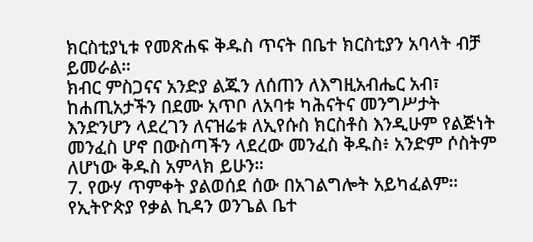ክርስቲያኒቱ የመጽሐፍ ቅዱስ ጥናት በቤተ ክርስቲያን አባላት ብቻ ይመራል።
ክብር ምስጋናና አንድያ ልጁን ለሰጠን ለእግዚአብሔር አብ፣ ከሐጢአታችን በደሙ አጥቦ ለአባቱ ካሕናትና መንግሥታት እንድንሆን ላደረገን ለናዝሬቱ ለኢየሱስ ክርስቶስ እንዲሁም የልጅነት መንፈስ ሆኖ በውስጣችን ላደረው መንፈስ ቅዱስ፥ አንድም ሶስትም ለሆነው ቅዱስ አምላክ ይሁን።
7. የውሃ ጥምቀት ያልወሰደ ሰው በአገልግሎት አይካፈልም።
የኢትዮጵያ የቃል ኪዳን ወንጌል ቤተ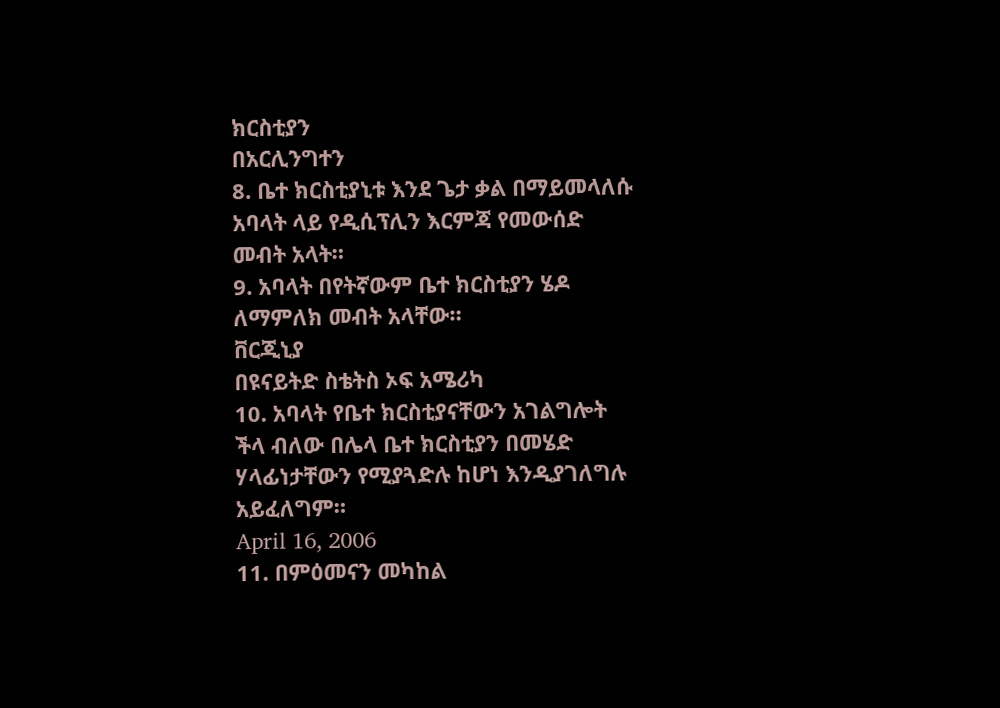ክርስቲያን
በአርሊንግተን
8. ቤተ ክርስቲያኒቱ እንደ ጌታ ቃል በማይመላለሱ አባላት ላይ የዲሲፕሊን እርምጃ የመውሰድ መብት አላት።
9. አባላት በየትኛውም ቤተ ክርስቲያን ሄዶ ለማምለክ መብት አላቸው።
ቨርጂኒያ
በዩናይትድ ስቴትስ ኦፍ አሜሪካ
10. አባላት የቤተ ክርስቲያናቸውን አገልግሎት ችላ ብለው በሌላ ቤተ ክርስቲያን በመሄድ ሃላፊነታቸውን የሚያጓድሉ ከሆነ እንዲያገለግሉ አይፈለግም።
April 16, 2006
11. በምዕመናን መካከል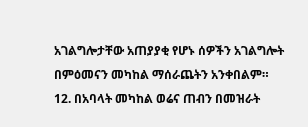አገልግሎታቸው አጠያያቂ የሆኑ ሰዎችን አገልግሎት በምዕመናን መካከል ማሰራጨትን አንቀበልም።
12. በአባላት መካከል ወሬና ጠብን በመዝራት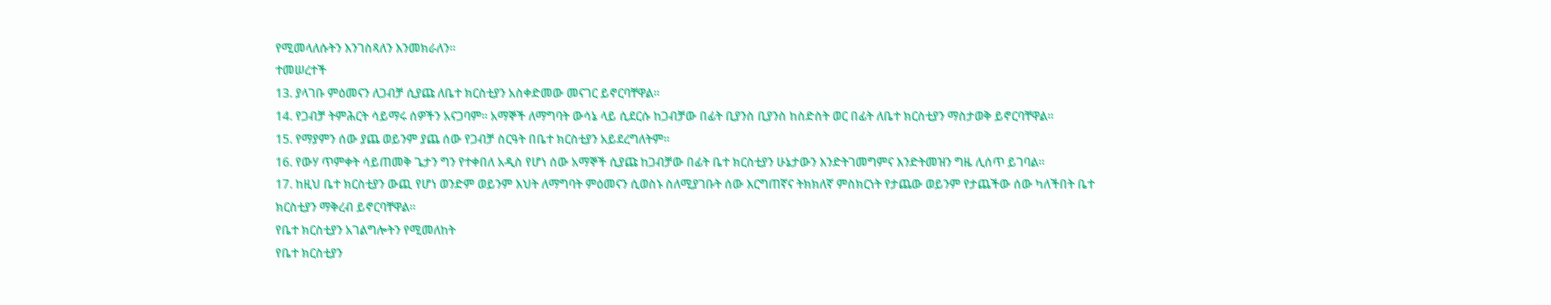የሚመላለሱትን እንገስጻለን እንመክራለን።
ተመሠረተች
13. ያላገቡ ምዕመናን ለጋብቻ ሲያጩ ለቤተ ክርስቲያን አስቀድመው መናገር ይኖርባቸዋል።
14. የጋብቻ ትምሕርት ሳይማሩ ሰዎችን አናጋባም። አማኞች ለማግባት ውሳኔ ላይ ሲደርሱ ከጋብቻው በፊት ቢያንስ ቢያንስ ከስድስት ወር በፊት ለቤተ ክርስቲያን ማስታወቅ ይኖርባቸዋል።
15. የማያምን ሰው ያጨ ወይንም ያጨ ሰው የጋብቻ ስርዓት በቤተ ክርስቲያን አይደረግለትም።
16. የውሃ ጥምቀት ሳይጠመቅ ጌታን ግን የተቀበለ አዲስ የሆነ ሰው አማኞች ሲያጩ ከጋብቻው በፊት ቤተ ክርስቲያን ሁኔታውን እንድትገመግምና እንድትመዝን ግዜ ሊሰጥ ይገባል።
17. ከዚህ ቤተ ክርስቲያን ውጪ የሆነ ወንድም ወይንም እህት ለማግባት ምዕመናን ሲወስኑ ስለሚያገቡት ሰው እርግጠኛና ትክክለኛ ምስክርነት የታጨው ወይንም የታጨችው ሰው ካለችበት ቤተ ክርስቲያን ማቅረብ ይኖርባቸዋል።
የቤተ ክርስቲያን አገልግሎትን የሚመለከት
የቤተ ክርስቲያን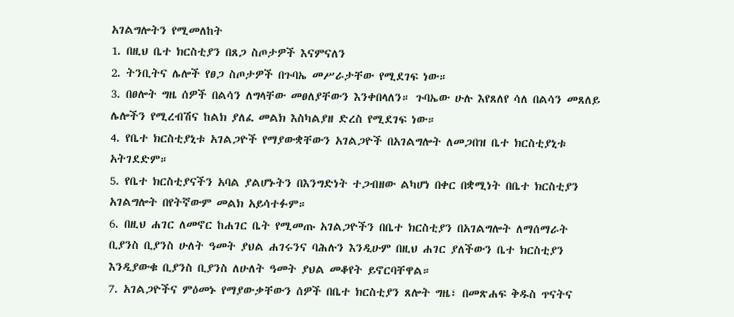አገልግሎትን የሚመለከት
1. በዚህ ቤተ ክርስቲያን በጸጋ ስጦታዎች እናምናለን
2. ትንቢትና ሌሎች የፀጋ ስጦታዎች በጉባኤ መሥራታቸው የሚደገፍ ነው።
3. በፀሎት ግዜ ሰዎች በልሳን ለግላቸው መፀለያቸውን እንቀበላለን። ጉባኤው ሁሉ እየጸለየ ሳለ በልሳን መጸለይ ሌሎችን የሚረብሽና ከልክ ያለፈ መልክ እስካልያዘ ድረስ የሚደገፍ ነው።
4. የቤተ ክርስቲያኒቱ አገልጋዮች የማያውቋቸውን አገልጋዮች በአገልግሎት ለመጋበዝ ቤተ ክርስቲያኒቱ አትገደድም።
5. የቤተ ክርስቲያናችን አባል ያልሆኑትን በእንግድነት ተጋብዘው ልካሆነ በቀር በቋሚነት በቤተ ክርስቲያን አገልግሎት በየትኛውም መልክ አይሳተፉም።
6. በዚህ ሐገር ለመኖር ከሐገር ቤት የሚመጡ አገልጋዮችን በቤተ ክርስቲያን በአገልግሎት ለማሰማራት ቢያንስ ቢያንስ ሁለት ዓመት ያህል ሐገሩንና ባሕሉን እንዲሁም በዚህ ሐገር ያለችውን ቤተ ክርስቲያን እንዲያውቁ ቢያንስ ቢያንስ ለሁለት ዓመት ያህል መቆየት ይኖርባቸዋል።
7. አገልጋዮችና ምዕመኑ የማያውቃቸውን ሰዎች በቤተ ክርስቲያን ጸሎት ግዜ፣ በመጽሐፍ ቅዱስ ጥናትና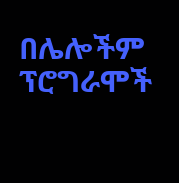በሌሎችም ፕሮግራሞች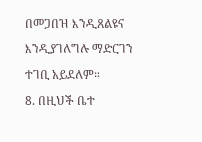በመጋበዝ እንዲጸልዩና እንዲያገለግሉ ማድርገን ተገቢ አይደለም።
8. በዚህች ቤተ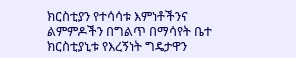ክርስቲያን የተሳሳቱ እምነቶችንና ልምምዶችን በግልጥ በማሳየት ቤተ ክርስቲያኒቱ የእረኝነት ግዴታዋን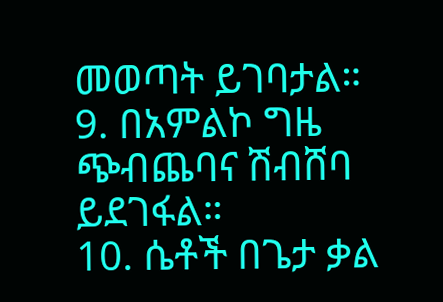መወጣት ይገባታል።
9. በአምልኮ ግዜ ጭብጨባና ሽብሸባ ይደገፋል።
10. ሴቶች በጌታ ቃል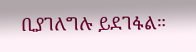ቢያገለግሉ ይደገፋል።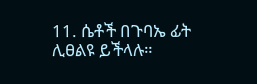11. ሴቶች በጉባኤ ፊት ሊፀልዩ ይችላሉ።